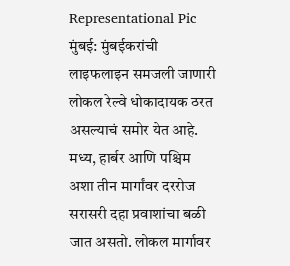Representational Pic
मुंबई: मुंबईकरांची लाइफलाइन समजली जाणारी लोकल रेल्वे धोकादायक ठरत असल्याचं समोर येत आहे. मध्य, हार्बर आणि पश्चिम अशा तीन मार्गांवर दररोज सरासरी दहा प्रवाशांचा बळी जात असतो. लोकल मार्गावर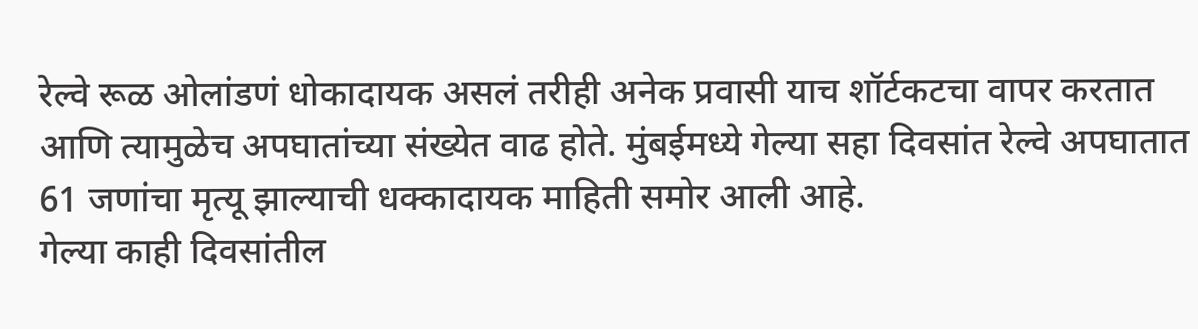रेल्वे रूळ ओलांडणं धोकादायक असलं तरीही अनेक प्रवासी याच शॉर्टकटचा वापर करतात आणि त्यामुळेच अपघातांच्या संख्येत वाढ होते. मुंबईमध्ये गेल्या सहा दिवसांत रेल्वे अपघातात 61 जणांचा मृत्यू झाल्याची धक्कादायक माहिती समोर आली आहे.
गेल्या काही दिवसांतील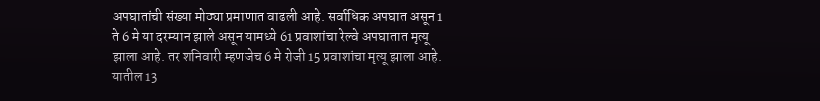अपघातांची संख्या मोठ्या प्रमाणात वाढली आहे. सर्वाधिक अपघात असून 1 ते 6 मे या दरम्यान झाले असून यामध्ये 61 प्रवाशांचा रेल्वे अपघातात मृत्यू झाला आहे. तर शनिवारी म्हणजेच 6 मे रोजी 15 प्रवाशांचा मृत्यू झाला आहे. यातील 13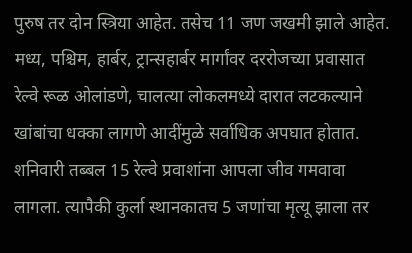पुरुष तर दोन स्त्रिया आहेत. तसेच 11 जण जखमी झाले आहेत.
मध्य, पश्चिम, हार्बर, ट्रान्सहार्बर मार्गांवर दररोजच्या प्रवासात रेल्वे रूळ ओलांडणे, चालत्या लोकलमध्ये दारात लटकल्याने खांबांचा धक्का लागणे आदींमुळे सर्वाधिक अपघात होतात. शनिवारी तब्बल 15 रेल्वे प्रवाशांना आपला जीव गमवावा लागला. त्यापैकी कुर्ला स्थानकातच 5 जणांचा मृत्यू झाला तर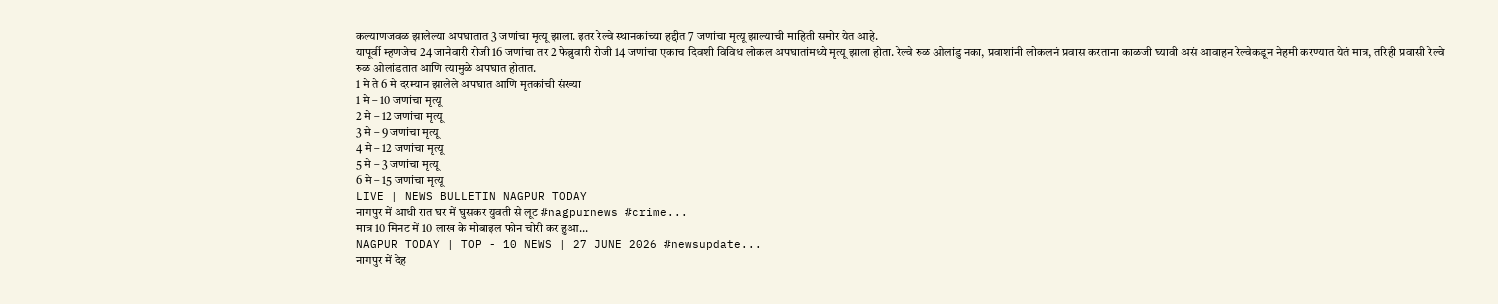कल्याणजवळ झालेल्या अपघातात 3 जणांचा मृत्यू झाला. इतर रेल्वे स्थानकांच्या हद्दीत 7 जणांचा मृत्यू झाल्याची माहिती समोर येत आहे.
यापूर्वी म्हणजेच 24 जानेवारी रोजी 16 जणांचा तर 2 फेब्रुवारी रोजी 14 जणांचा एकाच दिवशी विविध लोकल अपघातांमध्ये मृत्यू झाला होता. रेल्वे रुळ ओलांडु नका, प्रवाशांनी लोकलनं प्रवास करताना काळजी घ्यावी असं आवाहन रेल्वेकडून नेहमी करण्यात येतं मात्र, तरिही प्रवासी रेल्वे रुळ ओलांडतात आणि त्यामुळे अपघात होतात.
1 मे ते 6 मे दरम्यान झालेले अपघात आणि मृतकांची संख्या
1 मे – 10 जणांचा मृत्यू
2 मे – 12 जणांचा मृत्यू
3 मे – 9 जणांचा मृत्यू
4 मे – 12 जणांचा मृत्यू
5 मे – 3 जणांचा मृत्यू
6 मे – 15 जणांचा मृत्यू
LIVE | NEWS BULLETIN NAGPUR TODAY
नागपुर में आधी रात घर में घुसकर युवती से लूट #nagpurnews #crime...
मात्र 10 मिनट में 10 लाख के मोबाइल फोन चोरी कर हुआ...
NAGPUR TODAY | TOP - 10 NEWS | 27 JUNE 2026 #newsupdate...
नागपुर में देह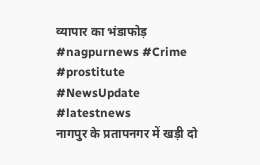व्यापार का भंडाफोड़ #nagpurnews #Crime #prostitute #NewsUpdate #latestnews
नागपुर के प्रतापनगर में खड़ी दो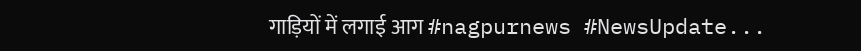गाड़ियों में लगाई आग #nagpurnews #NewsUpdate...